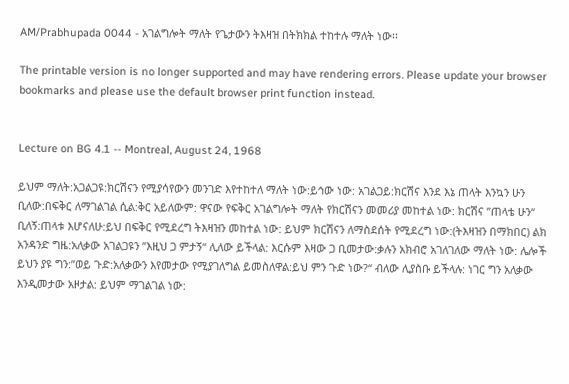AM/Prabhupada 0044 - አገልግሎት ማለት የጌታውን ትእዛዝ በትክክል ተከተሉ ማለት ነው፡፡

The printable version is no longer supported and may have rendering errors. Please update your browser bookmarks and please use the default browser print function instead.


Lecture on BG 4.1 -- Montreal, August 24, 1968

ይህም ማለት:አጋልጋዩ:ክርሽናን የሚያሳየውን መንገድ እየተከተለ ማለት ነው:ይኅው ነው: አገልጋይ:ክርሽና እንደ እኔ ጠላት እንኳን ሁን ቢለው:በፍቅር ለማገልገል ሲል:ቅር አይለውም: ዋናው የፍቅር አገልግሎት ማለት የክርሽናን መመሪያ መከተል ነው: ክርሽና ”ጠላቴ ሁን“ ቢለኝ:ጠላቱ እሆናለሁ:ይህ በፍቅር የሚደረግ ትእዛዝን መከተል ነው: ይህም ክርሽናን ለማስደሰት የሚደረግ ነው:(ትእዛዝን በማክበር) ልክ አንዳንድ ግዜ:አለቃው አገልጋዩን ”እዚህ ጋ ምታኝ“ ሊለው ይችላል: እርሱም እዛው ጋ ቢመታው:ቃሉን አክብሮ አገለገለው ማለት ነው: ሌሎች ይህን ያዩ ግን:”ወይ ጉድ:አለቃውን እየመታው የሚያገለግል ይመስለዋል:ይህ ምን ጉድ ነው?“ ብለው ሊያስቡ ይችላሉ: ነገር ግን አለቃው እንዲመታው አዞታል: ይህም ማገልገል ነው: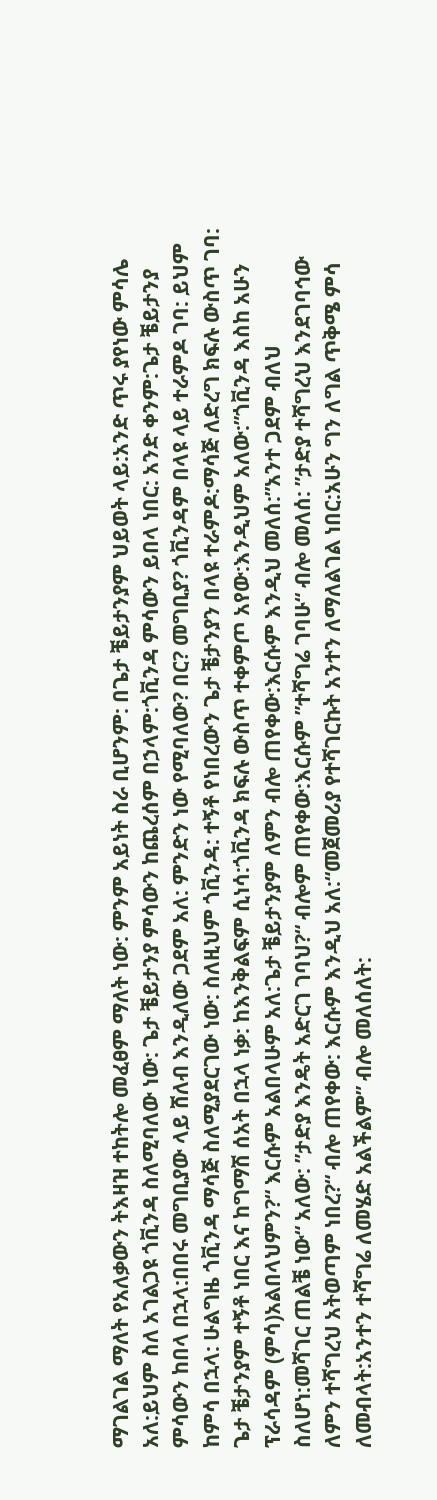ማገልገል ማለት የአለቃውን ትእዛዝ ተከትሎ መፈፀም ማለት ነው: ምንም አይነት ስራ ቢሆንም: በጌታ ቼይታንያም ህይወት ላይ:አንድ ጥሩ ያየነው ምሳሌ አለ:ይህም ስለ አገልጋዩ ጎቪንዳ ስለሚባለው ነው: ጌታ ቼይታንያ ምሳውን ከጨረሰም በኃላም:ጎቪንዳ ምሳውን ይበላ ነበር: አንድ ቀንም:ጌታ ቼይታንያ ምሳውን ከበላ በኋላ:በበሩ መግቢያው ላይ ሸለብ እንዲለው ጋደም አለ: ምንድን ነው የሚባለው? በር? መግቢያ? ጎቪንዳም በላዩ ላይ ተራምዶ ገባ: ይህም ከምሳ በኋላ: ሁልግዜ ጎቪንዳ ማሳጅ ስለሚያደርገው ነው: ስለዚህም ጎቪንዳ: ተኝቶ የነበረውን ጌታ ቼታንያን በላዩ ተራምዶ:ማሳጅ ለድረግ ክፍሉ ውስጥ ገባ: ጌታ ቼታንያም ተኝቶ ነበር እና ከግማሽ ሰአት በኋላ ነቃ: ከእንቅልፍም ሲነሳ:ጎቪንዳ ክፍሉ ውስጥ ተቀምጦ አየው:እንዲህም አለው:”ጎቪንዳ እስከ አሁን ፕራሳዳም (ምሳ)አልበላህምን?“ እርሱም አልበላሁም አለ:ጌታ ቼይታንያም ለምን ብሎ ጠየቀው:እርሱም እንዲህ መለሰ:”አንተ ጋደም ብለህ ስለሆነ:መሻገር ጠልቼ ነው“ አለው: ”ታድያ እንዴት አድርገ ገባህ?“ ብሎም ጠየቀው:እርሱም ”ተሻግሬ ገባሁ“ ብሎ መለሰ: ”ታድያ ተሻግረህ እንደገባኅው ለምን ተሻግረህ አትወጣም ነበረ?“ ብሎ ጠየቀው: እርሱም እንዲህ አለ:“መጀመሪያ የተሻገርኩት አንተን ለማለልገል ነበር:አሁን ግን ለግል ጥቅሜ ምሳ ለመብላት:አንተን ተሻግሬ ለመሄድ አልችልም” ብሎ መለሰለት: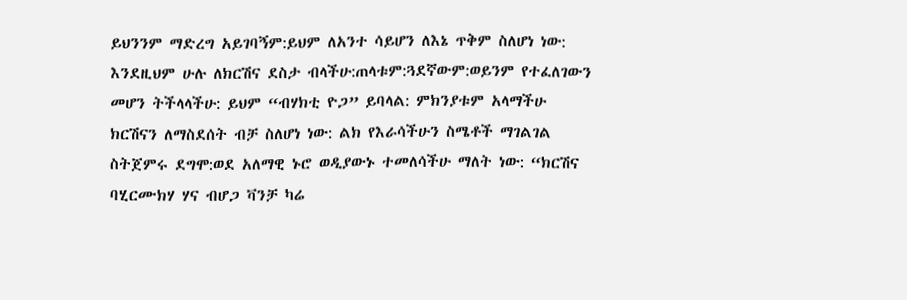ይህንንም ማድረግ አይገባኝም:ይህም ለአንተ ሳይሆን ለእኔ ጥቅም ስለሆነ ነው: እንደዚህም ሁሉ ለክርሽና ደስታ ብላችሁ:ጠላቱም:ጓደኛውም:ወይንም የተፈለገውን መሆን ትችላላችሁ: ይህም “ብሃክቲ ዮጋ” ይባላል: ምክንያቱም አላማችሁ ክርሽናን ለማስደሰት ብቻ ስለሆነ ነው: ልክ የእራሳችሁን ስሜቶች ማገልገል ስትጀምሩ ደግሞ:ወደ አለማዊ ኑሮ ወዲያውኑ ተመለሳችሁ ማለት ነው: “ክርሽና ባሂርሙክሃ ሃና ብሆጋ ቫንቻ ካሬ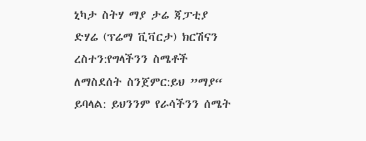ኒካታ ስትሃ ማያ ታሬ ጃፓቲያ ድሃሬ (ፕሬማ ቪቫርታ) ክርሽናን ረስተን:የግላችንን ስሜቶች ለማስደሰት ስንጀምር:ይህ ”ማያ“ ይባላል: ይህንንም የራሳችንን ሰሜት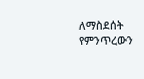ለማስደሰት የምንጥረውን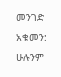መንገድ አቁመን: ሁሉንም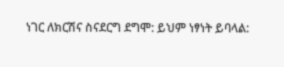ነገር ለክርሽና ስናደርግ ደግሞ: ይህም ነፃነት ይባላል: